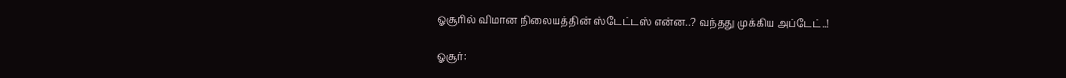ஓசூரில் விமான நிலையத்தின் ஸ்டேட்டஸ் என்ன..? வந்தது முக்கிய அப்டேட்..!

ஓசூர்: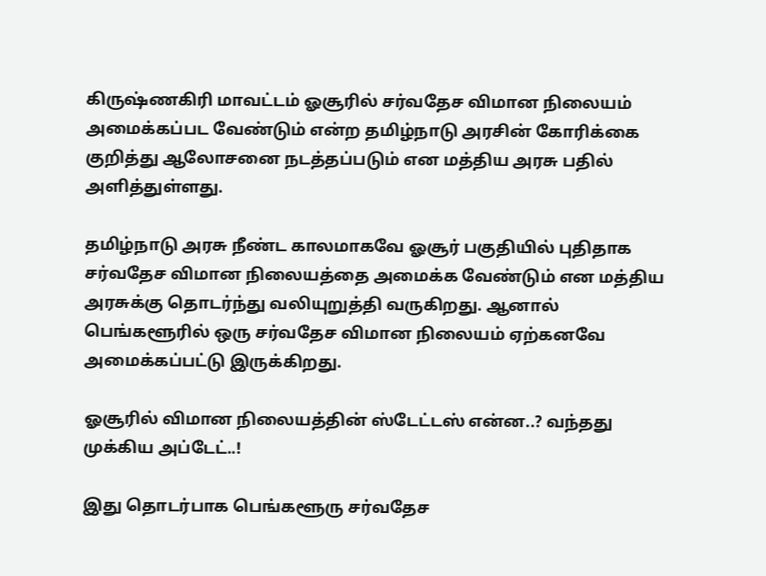கிருஷ்ணகிரி மாவட்டம் ஓசூரில் சர்வதேச விமான நிலையம் அமைக்கப்பட வேண்டும் என்ற தமிழ்நாடு அரசின் கோரிக்கை குறித்து ஆலோசனை நடத்தப்படும் என மத்திய அரசு பதில் அளித்துள்ளது.

தமிழ்நாடு அரசு நீண்ட காலமாகவே ஓசூர் பகுதியில் புதிதாக சர்வதேச விமான நிலையத்தை அமைக்க வேண்டும் என மத்திய அரசுக்கு தொடர்ந்து வலியுறுத்தி வருகிறது. ஆனால் பெங்களூரில் ஒரு சர்வதேச விமான நிலையம் ஏற்கனவே அமைக்கப்பட்டு இருக்கிறது.

ஓசூரில் விமான நிலையத்தின் ஸ்டேட்டஸ் என்ன..? வந்தது முக்கிய அப்டேட்..!

இது தொடர்பாக பெங்களூரு சர்வதேச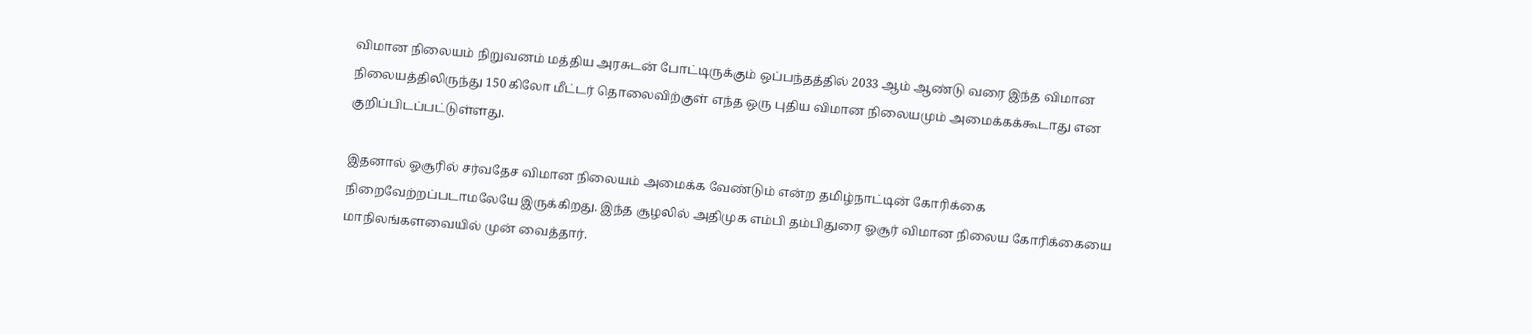விமான நிலையம் நிறுவனம் மத்திய அரசுடன் போட்டிருக்கும் ஒப்பந்தத்தில் 2033 ஆம் ஆண்டு வரை இந்த விமான நிலையத்திலிருந்து 150 கிலோ மீட்டர் தொலைவிற்குள் எந்த ஒரு புதிய விமான நிலையமும் அமைக்கக்கூடாது என குறிப்பிடப்பட்டுள்ளது.

இதனால் ஓசூரில் சர்வதேச விமான நிலையம் அமைக்க வேண்டும் என்ற தமிழ்நாட்டின் கோரிக்கை நிறைவேற்றப்படாமலேயே இருக்கிறது. இந்த சூழலில் அதிமுக எம்பி தம்பிதுரை ஓசூர் விமான நிலைய கோரிக்கையை மாநிலங்களவையில் முன் வைத்தார்.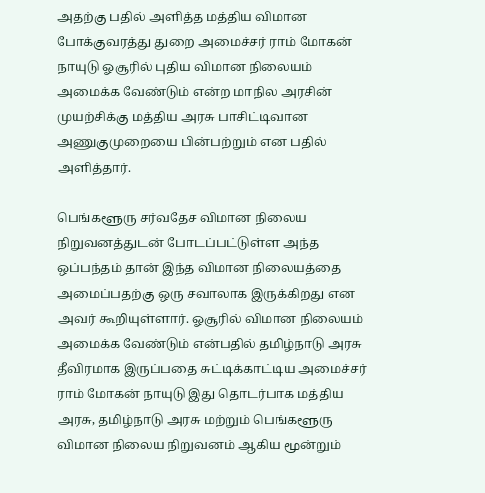அதற்கு பதில் அளித்த மத்திய விமான போக்குவரத்து துறை அமைச்சர் ராம் மோகன் நாயுடு ஓசூரில் புதிய விமான நிலையம் அமைக்க வேண்டும் என்ற மாநில அரசின் முயற்சிக்கு மத்திய அரசு பாசிட்டிவான அணுகுமுறையை பின்பற்றும் என பதில் அளித்தார்.

பெங்களூரு சர்வதேச விமான நிலைய நிறுவனத்துடன் போடப்பட்டுள்ள அந்த ஒப்பந்தம் தான் இந்த விமான நிலையத்தை அமைப்பதற்கு ஒரு சவாலாக இருக்கிறது என அவர் கூறியுள்ளார். ஓசூரில் விமான நிலையம் அமைக்க வேண்டும் என்பதில் தமிழ்நாடு அரசு தீவிரமாக இருப்பதை சுட்டிக்காட்டிய அமைச்சர் ராம் மோகன் நாயுடு இது தொடர்பாக மத்திய அரசு, தமிழ்நாடு அரசு மற்றும் பெங்களூரு விமான நிலைய நிறுவனம் ஆகிய மூன்றும்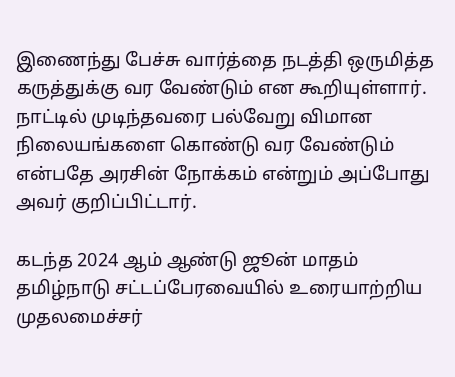இணைந்து பேச்சு வார்த்தை நடத்தி ஒருமித்த கருத்துக்கு வர வேண்டும் என கூறியுள்ளார். நாட்டில் முடிந்தவரை பல்வேறு விமான நிலையங்களை கொண்டு வர வேண்டும் என்பதே அரசின் நோக்கம் என்றும் அப்போது அவர் குறிப்பிட்டார்.

கடந்த 2024 ஆம் ஆண்டு ஜூன் மாதம் தமிழ்நாடு சட்டப்பேரவையில் உரையாற்றிய முதலமைச்சர்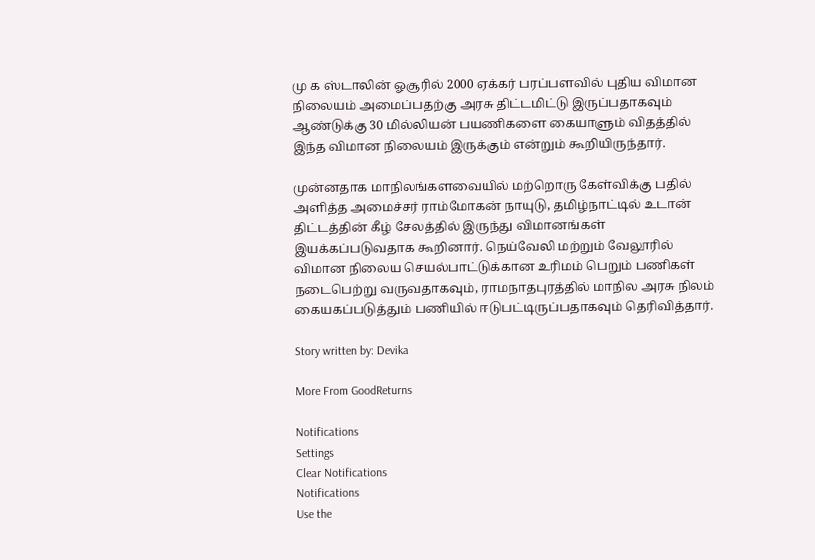மு க ஸ்டாலின் ஓசூரில் 2000 ஏக்கர் பரப்பளவில் புதிய விமான நிலையம் அமைப்பதற்கு அரசு திட்டமிட்டு இருப்பதாகவும் ஆண்டுக்கு 30 மில்லியன் பயணிகளை கையாளும் விதத்தில் இந்த விமான நிலையம் இருக்கும் என்றும் கூறியிருந்தார்.

முன்னதாக மாநிலங்களவையில் மற்றொரு கேள்விக்கு பதில் அளித்த அமைச்சர் ராம்மோகன் நாயுடு, தமிழ்நாட்டில் உடான் திட்டத்தின் கீழ் சேலத்தில் இருந்து விமானங்கள் இயக்கப்படுவதாக கூறினார். நெய்வேலி மற்றும் வேலூரில் விமான நிலைய செயல்பாட்டுக்கான உரிமம் பெறும் பணிகள் நடைபெற்று வருவதாகவும், ராமநாதபுரத்தில் மாநில அரசு நிலம் கையகப்படுத்தும் பணியில் ஈடுபட்டிருப்பதாகவும் தெரிவித்தார்.

Story written by: Devika

More From GoodReturns

Notifications
Settings
Clear Notifications
Notifications
Use the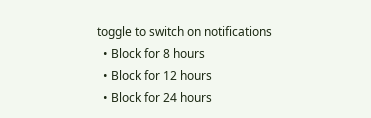toggle to switch on notifications
  • Block for 8 hours
  • Block for 12 hours
  • Block for 24 hours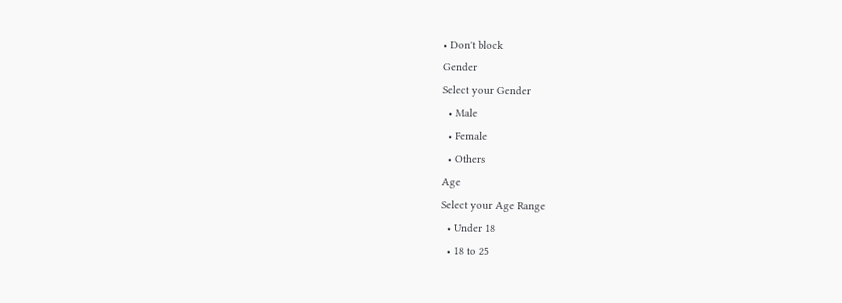• Don't block
Gender
Select your Gender
  • Male
  • Female
  • Others
Age
Select your Age Range
  • Under 18
  • 18 to 25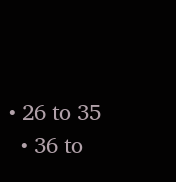• 26 to 35
  • 36 to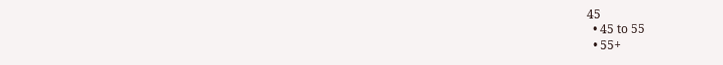45
  • 45 to 55
  • 55+